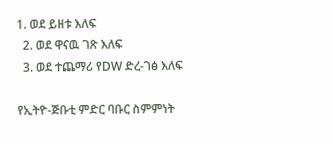1. ወደ ይዘቱ እለፍ
  2. ወደ ዋናዉ ገጽ እለፍ
  3. ወደ ተጨማሪ የDW ድረ-ገፅ እለፍ

የኢትዮ-ጅቡቲ ምድር ባቡር ስምምነት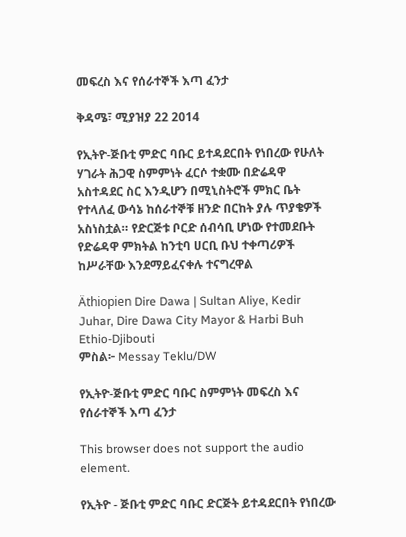መፍረስ እና የሰራተኞች እጣ ፈንታ

ቅዳሜ፣ ሚያዝያ 22 2014

የኢትዮ-ጅቡቲ ምድር ባቡር ይተዳደርበት የነበረው የሁለት ሃገራት ሕጋዊ ስምምነት ፈርሶ ተቋሙ በድሬዳዋ አስተዳደር ስር እንዲሆን በሚኒስትሮች ምክር ቤት የተላለፈ ውሳኔ ከሰራተኞቹ ዘንድ በርከት ያሉ ጥያቄዎች አስነስቷል። የድርጅቱ ቦርድ ሰብሳቢ ሆነው የተመደቡት የድሬዳዋ ምክትል ከንቲባ ሀርቢ ቡህ ተቀጣሪዎች ከሥራቸው እንደማይፈናቀሉ ተናግረዋል

Äthiopien Dire Dawa | Sultan Aliye, Kedir Juhar, Dire Dawa City Mayor & Harbi Buh Ethio-Djibouti
ምስል፦ Messay Teklu/DW

የኢትዮ-ጅቡቲ ምድር ባቡር ስምምነት መፍረስ እና የሰራተኞች እጣ ፈንታ

This browser does not support the audio element.

የኢትዮ - ጅቡቲ ምድር ባቡር ድርጅት ይተዳደርበት የነበረው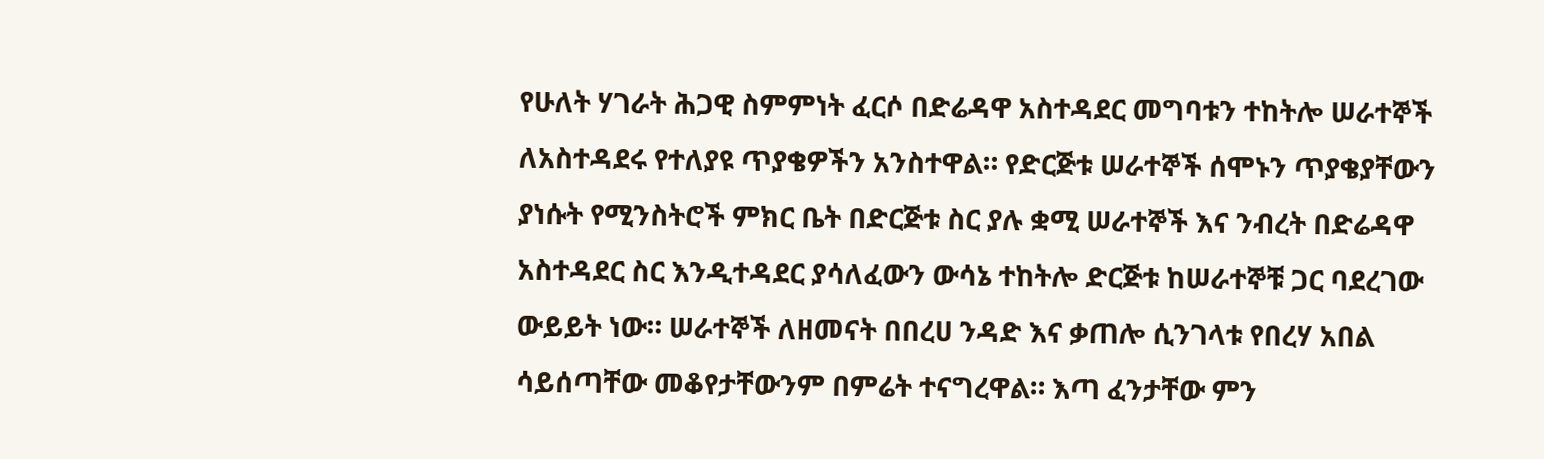የሁለት ሃገራት ሕጋዊ ስምምነት ፈርሶ በድሬዳዋ አስተዳደር መግባቱን ተከትሎ ሠራተኞች ለአስተዳደሩ የተለያዩ ጥያቄዎችን አንስተዋል። የድርጅቱ ሠራተኞች ሰሞኑን ጥያቄያቸውን ያነሱት የሚንስትሮች ምክር ቤት በድርጅቱ ስር ያሉ ቋሚ ሠራተኞች እና ንብረት በድሬዳዋ አስተዳደር ስር እንዲተዳደር ያሳለፈውን ውሳኔ ተከትሎ ድርጅቱ ከሠራተኞቹ ጋር ባደረገው ውይይት ነው። ሠራተኞች ለዘመናት በበረሀ ንዳድ እና ቃጠሎ ሲንገላቱ የበረሃ አበል ሳይሰጣቸው መቆየታቸውንም በምሬት ተናግረዋል። እጣ ፈንታቸው ምን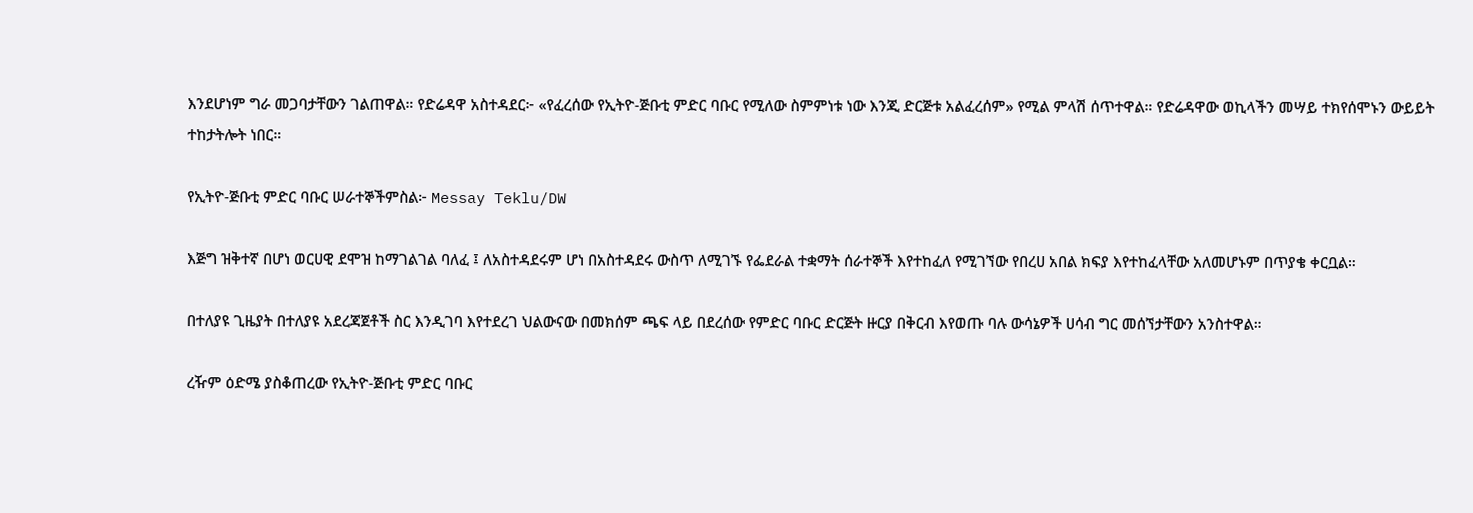እንደሆነም ግራ መጋባታቸውን ገልጠዋል። የድሬዳዋ አስተዳደር፦ «የፈረሰው የኢትዮ-ጅቡቲ ምድር ባቡር የሚለው ስምምነቱ ነው እንጂ ድርጅቱ አልፈረሰም» የሚል ምላሽ ሰጥተዋል። የድሬዳዋው ወኪላችን መሣይ ተክየሰሞኑን ውይይት ተከታትሎት ነበር።

የኢትዮ-ጅቡቲ ምድር ባቡር ሠራተኞችምስል፦ Messay Teklu/DW

እጅግ ዝቅተኛ በሆነ ወርሀዊ ደሞዝ ከማገልገል ባለፈ ፤ ለአስተዳደሩም ሆነ በአስተዳደሩ ውስጥ ለሚገኙ የፌደራል ተቋማት ሰራተኞች እየተከፈለ የሚገኘው የበረሀ አበል ክፍያ እየተከፈላቸው አለመሆኑም በጥያቄ ቀርቧል።

በተለያዩ ጊዜያት በተለያዩ አደረጃጀቶች ስር እንዲገባ እየተደረገ ህልውናው በመክሰም ጫፍ ላይ በደረሰው የምድር ባቡር ድርጅት ዙርያ በቅርብ እየወጡ ባሉ ውሳኔዎች ሀሳብ ግር መሰኘታቸውን አንስተዋል።

ረዥም ዕድሜ ያስቆጠረው የኢትዮ-ጅቡቲ ምድር ባቡር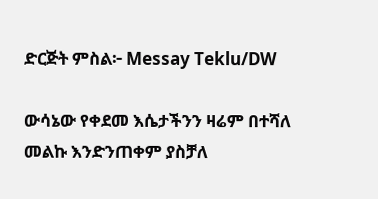ድርጅት ምስል፦ Messay Teklu/DW

ውሳኔው የቀደመ እሴታችንን ዛሬም በተሻለ መልኩ እንድንጠቀም ያስቻለ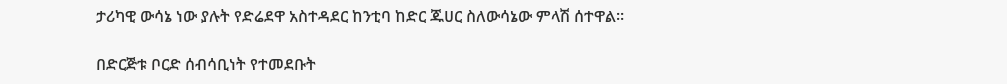ታሪካዊ ውሳኔ ነው ያሉት የድሬደዋ አስተዳደር ከንቲባ ከድር ጁሀር ስለውሳኔው ምላሽ ሰተዋል።

በድርጅቱ ቦርድ ሰብሳቢነት የተመደቡት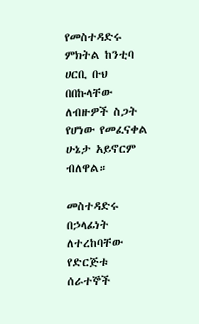የመስተዳድሩ ምክትል ከንቲባ ሀርቢ ቡህ በበኩላቸው ለብዙዎች ስጋት የሆነው የመፈናቀል ሁኔታ አይኖርም ብለዋል።

መስተዳድሩ በኃላፊነት ለተረከባቸው የድርጅቱ ሰራተኞች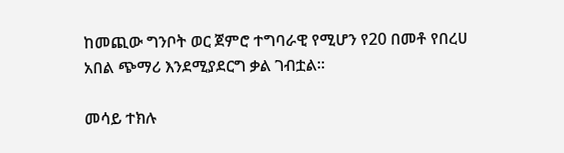ከመጪው ግንቦት ወር ጀምሮ ተግባራዊ የሚሆን የ20 በመቶ የበረሀ አበል ጭማሪ እንደሚያደርግ ቃል ገብቷል።

መሳይ ተክሉ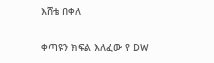እሸቴ በቀለ


ቀጣዩን ክፍል እለፈው የ DW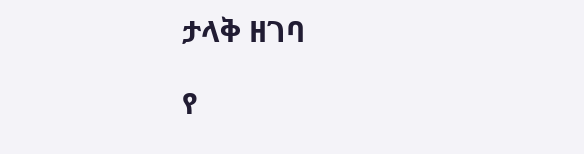ታላቅ ዘገባ

የ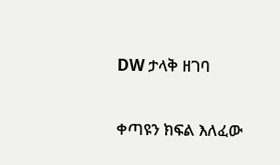DW ታላቅ ዘገባ

ቀጣዩን ክፍል እለፈው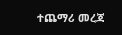ተጨማሪ መረጃ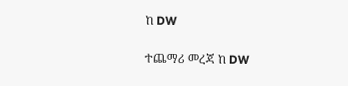ከ DW

ተጨማሪ መረጃ ከ DW